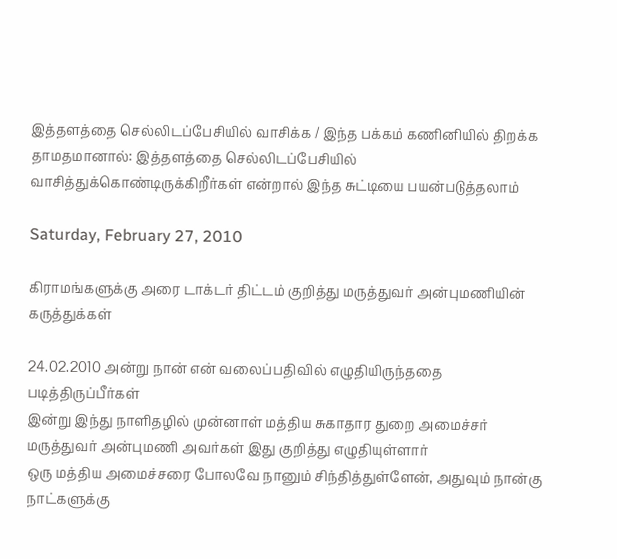இத்தளத்தை செல்லிடப்பேசியில் வாசிக்க / இந்த பக்கம் கணினியில் திறக்க தாமதமானால்: இத்தளத்தை செல்லிடப்பேசியில் வாசித்துக்கொண்டிருக்கிறீர்கள் என்றால் இந்த சுட்டியை பயன்படுத்தலாம்

Saturday, February 27, 2010

கிராமங்களுக்கு அரை டாக்டர் திட்டம் குறித்து மருத்துவர் அன்புமணியின் கருத்துக்கள்

24.02.2010 அன்று நான் என் வலைப்பதிவில் எழுதியிருந்ததை படித்திருப்பீர்கள்
இன்று இந்து நாளிதழில் முன்னாள் மத்திய சுகாதார துறை அமைச்சர் மருத்துவர் அன்புமணி அவர்கள் இது குறித்து எழுதியுள்ளார்
ஒரு மத்திய அமைச்சரை போலவே நானும் சிந்தித்துள்ளேன், அதுவும் நான்கு நாட்களுக்கு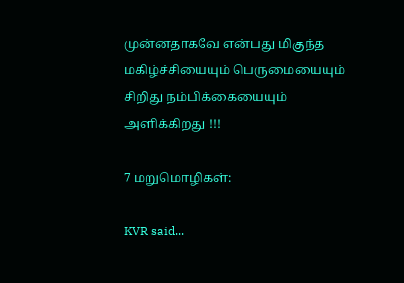முன்னதாகவே என்பது மிகுந்த மகிழ்ச்சியையும் பெருமையையும் சிறிது நம்பிக்கையையும் அளிக்கிறது !!!

7 மறுமொழிகள்:

KVR said...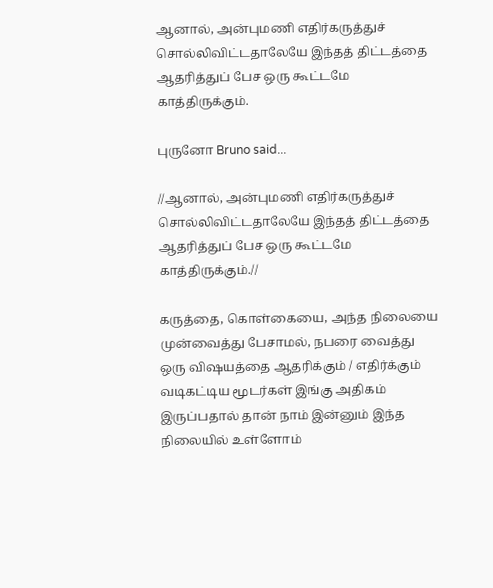ஆனால், அன்புமணி எதிர்கருத்துச் சொல்லிவிட்டதாலேயே இந்தத் திட்டத்தை ஆதரித்துப் பேச ஒரு கூட்டமே காத்திருக்கும்.

புருனோ Bruno said...

//ஆனால், அன்புமணி எதிர்கருத்துச் சொல்லிவிட்டதாலேயே இந்தத் திட்டத்தை ஆதரித்துப் பேச ஒரு கூட்டமே காத்திருக்கும்.//

கருத்தை, கொள்கையை, அந்த நிலையை முன்வைத்து பேசாமல், நபரை வைத்து ஒரு விஷயத்தை ஆதரிக்கும் / எதிர்க்கும் வடிகட்டிய மூடர்கள் இங்கு அதிகம் இருப்பதால் தான் நாம் இன்னும் இந்த நிலையில் உள்ளோம்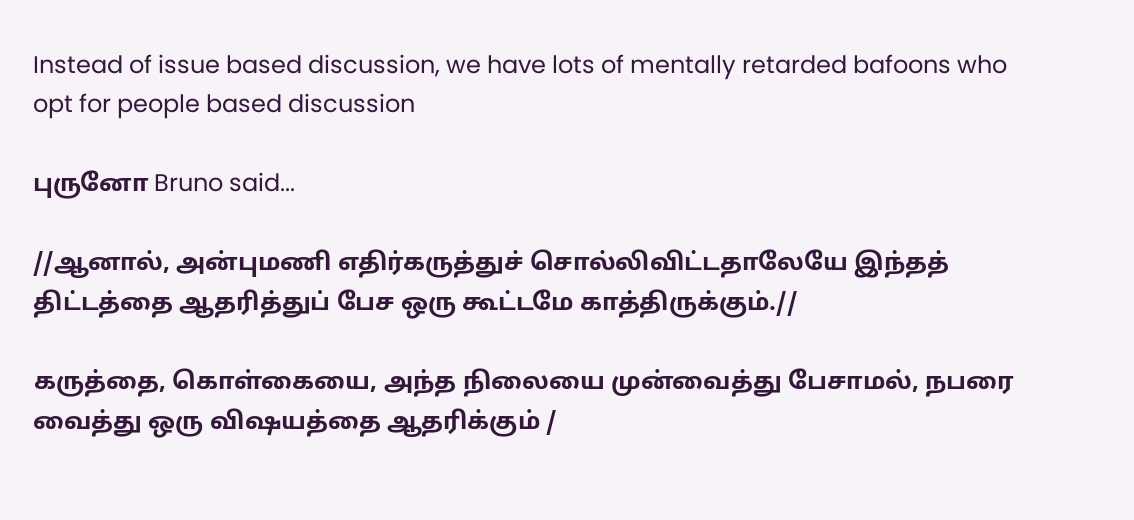Instead of issue based discussion, we have lots of mentally retarded bafoons who opt for people based discussion

புருனோ Bruno said...

//ஆனால், அன்புமணி எதிர்கருத்துச் சொல்லிவிட்டதாலேயே இந்தத் திட்டத்தை ஆதரித்துப் பேச ஒரு கூட்டமே காத்திருக்கும்.//

கருத்தை, கொள்கையை, அந்த நிலையை முன்வைத்து பேசாமல், நபரை வைத்து ஒரு விஷயத்தை ஆதரிக்கும் /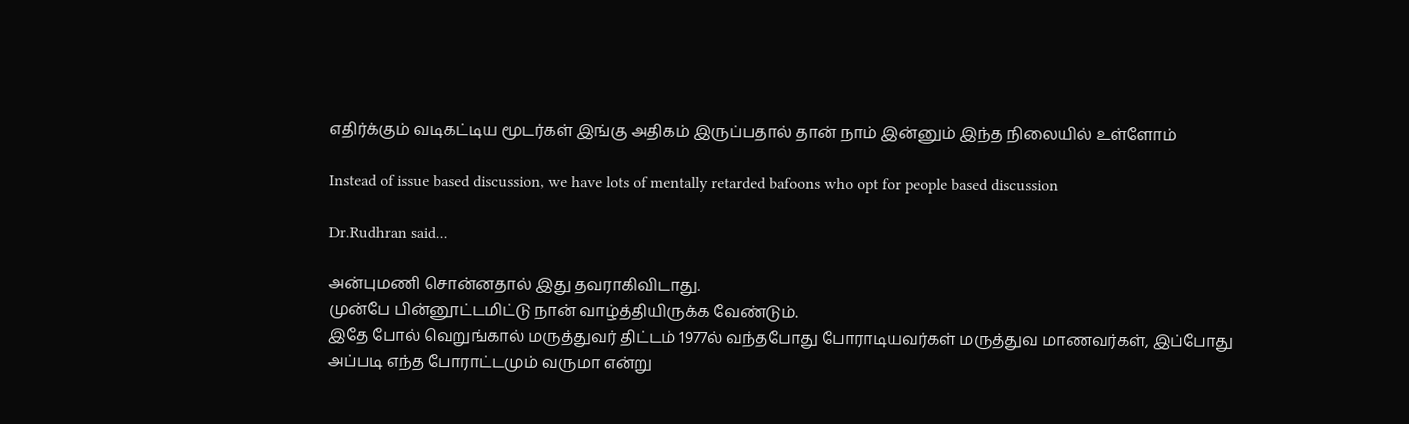எதிர்க்கும் வடிகட்டிய மூடர்கள் இங்கு அதிகம் இருப்பதால் தான் நாம் இன்னும் இந்த நிலையில் உள்ளோம்

Instead of issue based discussion, we have lots of mentally retarded bafoons who opt for people based discussion

Dr.Rudhran said...

அன்புமணி சொன்னதால் இது தவராகிவிடாது.
முன்பே பின்னூட்டமிட்டு நான் வாழ்த்தியிருக்க வேண்டும்.
இதே போல் வெறுங்கால் மருத்துவர் திட்டம் 1977ல் வந்தபோது போராடியவர்கள் மருத்துவ மாணவர்கள், இப்போது அப்படி எந்த போராட்டமும் வருமா என்று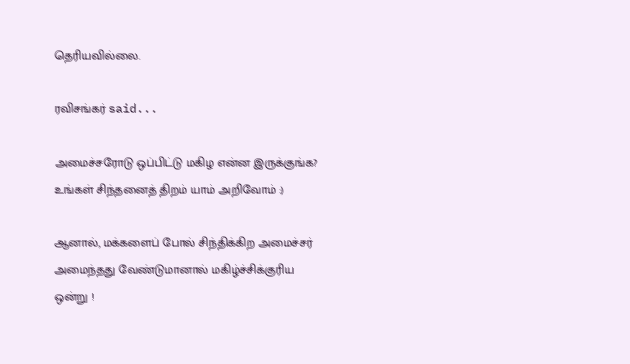தெரியவில்லை.

ரவிசங்கர் said...

அமைச்சரோடு ஒப்பிட்டு மகிழ என்ன இருக்குங்க? உங்கள் சிந்தனைத் திறம் யாம் அறிவோம் :)

ஆனால், மக்களைப் போல் சிந்திக்கிற அமைச்சர் அமைந்தது வேண்டுமானால் மகிழ்ச்சிக்குரிய ஒன்று !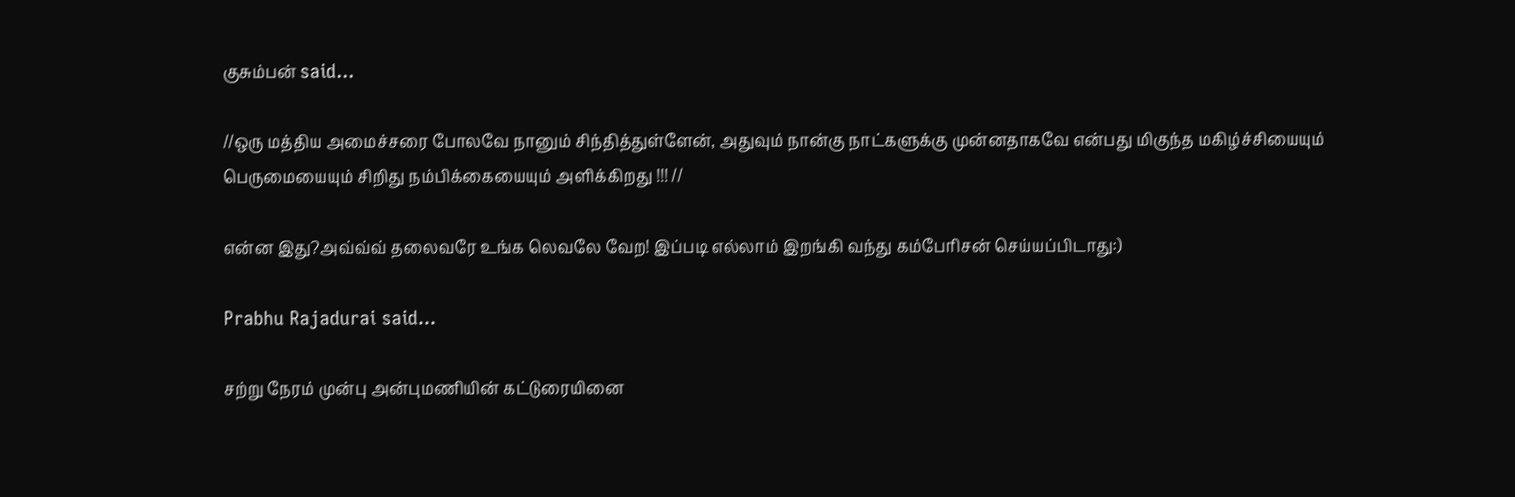குசும்பன் said...

//ஒரு மத்திய அமைச்சரை போலவே நானும் சிந்தித்துள்ளேன், அதுவும் நான்கு நாட்களுக்கு முன்னதாகவே என்பது மிகுந்த மகிழ்ச்சியையும் பெருமையையும் சிறிது நம்பிக்கையையும் அளிக்கிறது !!! //

என்ன இது?அவ்வ்வ் தலைவரே உங்க லெவலே வேற! இப்படி எல்லாம் இறங்கி வந்து கம்பேரிசன் செய்யப்பிடாது:)

Prabhu Rajadurai said...

சற்று நேரம் முன்பு அன்புமணியின் கட்டுரையினை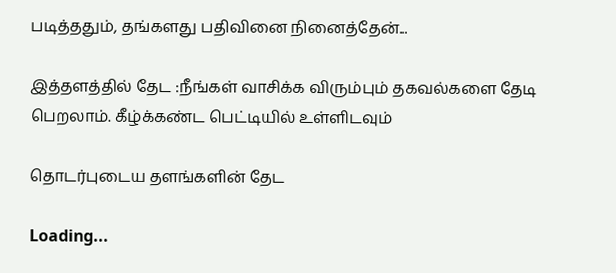படித்ததும், தங்களது பதிவினை நினைத்தேன்...

இத்தளத்தில் தேட :நீங்கள் வாசிக்க விரும்பும் தகவல்களை தேடி பெறலாம். கீழ்க்கண்ட பெட்டியில் உள்ளிடவும்

தொடர்புடைய தளங்களின் தேட

Loading...